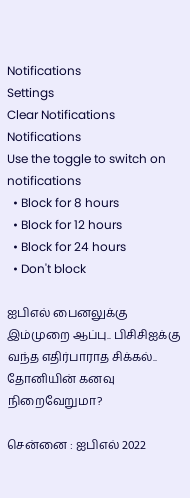Notifications
Settings
Clear Notifications
Notifications
Use the toggle to switch on notifications
  • Block for 8 hours
  • Block for 12 hours
  • Block for 24 hours
  • Don't block

ஐபிஎல் பைனலுக்கு இம்முறை ஆப்பு.. பிசிசிஐக்கு வந்த எதிர்பாராத சிக்கல்.. தோனியின் கனவு நிறைவேறுமா?

சென்னை : ஐபிஎல் 2022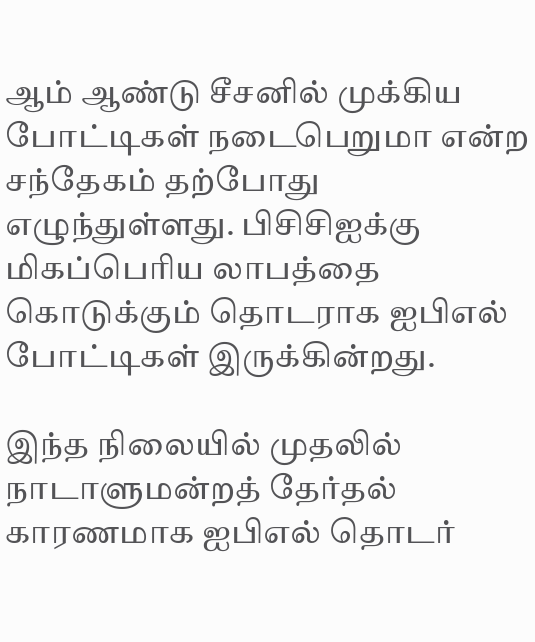ஆம் ஆண்டு சீசனில் முக்கிய போட்டிகள் நடைபெறுமா என்ற சந்தேகம் தற்போது எழுந்துள்ளது. பிசிசிஐக்கு மிகப்பெரிய லாபத்தை கொடுக்கும் தொடராக ஐபிஎல் போட்டிகள் இருக்கின்றது.

இந்த நிலையில் முதலில் நாடாளுமன்றத் தேர்தல் காரணமாக ஐபிஎல் தொடர்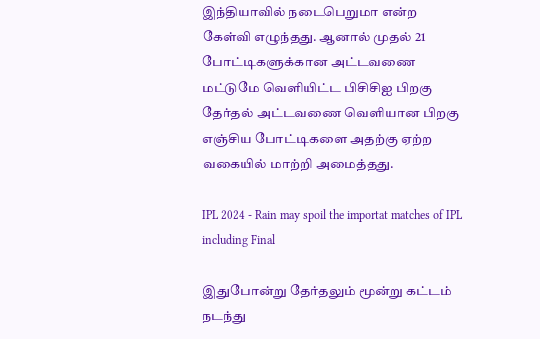இந்தியாவில் நடைபெறுமா என்ற கேள்வி எழுந்தது. ஆனால் முதல் 21 போட்டிகளுக்கான அட்டவணை மட்டுமே வெளியிட்ட பிசிசிஐ பிறகு தேர்தல் அட்டவணை வெளியான பிறகு எஞ்சிய போட்டிகளை அதற்கு ஏற்ற வகையில் மாற்றி அமைத்தது.

IPL 2024 - Rain may spoil the importat matches of IPL including Final

இதுபோன்று தேர்தலும் மூன்று கட்டம் நடந்து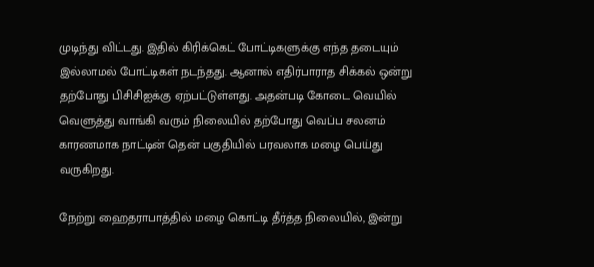முடிந்து விட்டது. இதில் கிரிக்கெட் போட்டிகளுக்கு எந்த தடையும் இல்லாமல் போட்டிகள் நடந்தது. ஆனால் எதிர்பாராத சிக்கல் ஒன்று தற்போது பிசிசிஐக்கு ஏற்பட்டுள்ளது. அதன்படி கோடை வெயில் வெளுத்து வாங்கி வரும் நிலையில் தற்போது வெப்ப சலனம் காரணமாக நாட்டின் தென் பகுதியில் பரவலாக மழை பெய்து வருகிறது.

நேற்று ஹைதராபாத்தில் மழை கொட்டி தீர்த்த நிலையில், இன்று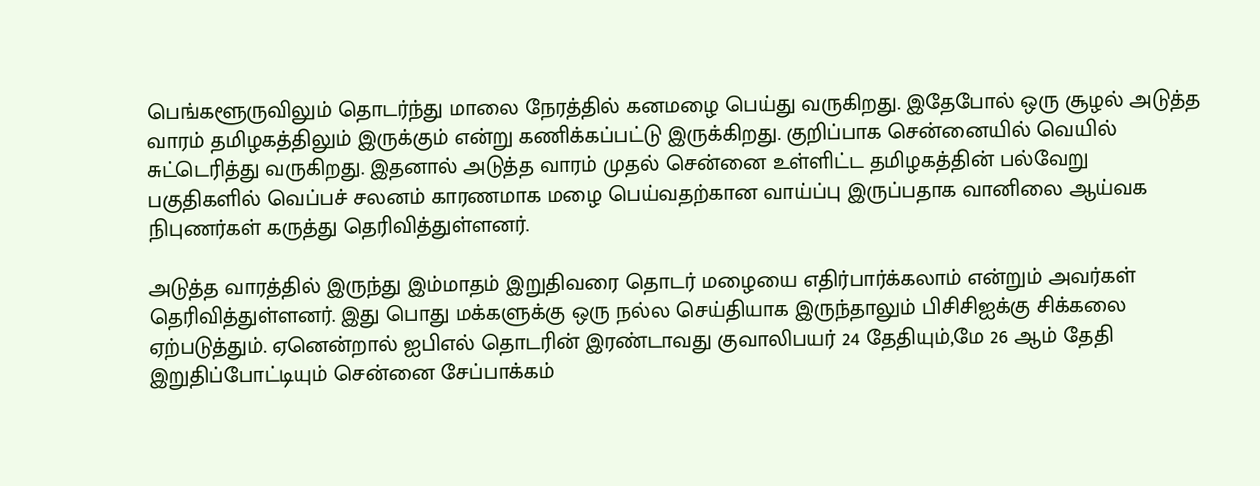பெங்களூருவிலும் தொடர்ந்து மாலை நேரத்தில் கனமழை பெய்து வருகிறது. இதேபோல் ஒரு சூழல் அடுத்த வாரம் தமிழகத்திலும் இருக்கும் என்று கணிக்கப்பட்டு இருக்கிறது. குறிப்பாக சென்னையில் வெயில் சுட்டெரித்து வருகிறது. இதனால் அடுத்த வாரம் முதல் சென்னை உள்ளிட்ட தமிழகத்தின் பல்வேறு பகுதிகளில் வெப்பச் சலனம் காரணமாக மழை பெய்வதற்கான வாய்ப்பு இருப்பதாக வானிலை ஆய்வக நிபுணர்கள் கருத்து தெரிவித்துள்ளனர்.

அடுத்த வாரத்தில் இருந்து இம்மாதம் இறுதிவரை தொடர் மழையை எதிர்பார்க்கலாம் என்றும் அவர்கள் தெரிவித்துள்ளனர். இது பொது மக்களுக்கு ஒரு நல்ல செய்தியாக இருந்தாலும் பிசிசிஐக்கு சிக்கலை ஏற்படுத்தும். ஏனென்றால் ஐபிஎல் தொடரின் இரண்டாவது குவாலிபயர் 24 தேதியும்,மே 26 ஆம் தேதி இறுதிப்போட்டியும் சென்னை சேப்பாக்கம்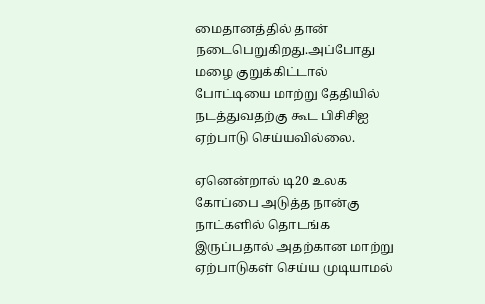மைதானத்தில் தான் நடைபெறுகிறது.அப்போது மழை குறுக்கிட்டால் போட்டியை மாற்று தேதியில் நடத்துவதற்கு கூட பிசிசிஐ ஏற்பாடு செய்யவில்லை.

ஏனென்றால் டி20 உலக கோப்பை அடுத்த நான்கு நாட்களில் தொடங்க இருப்பதால் அதற்கான மாற்று ஏற்பாடுகள் செய்ய முடியாமல்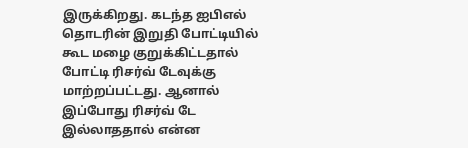இருக்கிறது. கடந்த ஐபிஎல் தொடரின் இறுதி போட்டியில் கூட மழை குறுக்கிட்டதால் போட்டி ரிசர்வ் டேவுக்கு மாற்றப்பட்டது. ஆனால் இப்போது ரிசர்வ் டே இல்லாததால் என்ன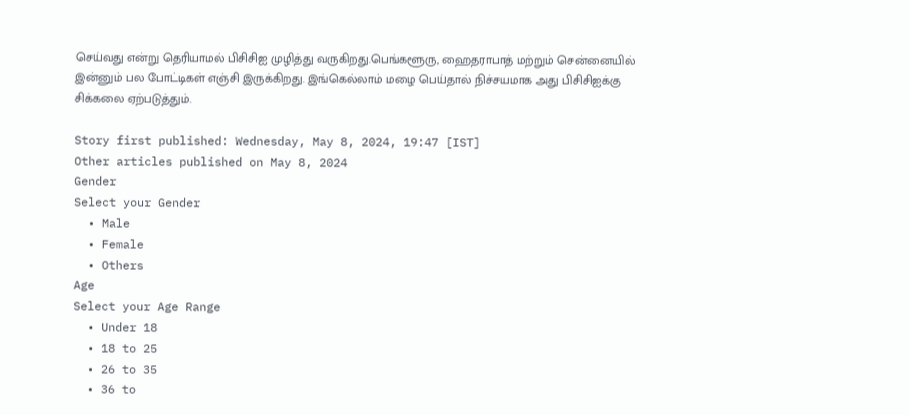செய்வது என்று தெரியாமல் பிசிசிஐ முழித்து வருகிறது.பெங்களூரு, ஹைதராபாத் மற்றும் சென்னையில் இன்னும் பல போட்டிகள் எஞ்சி இருக்கிறது. இங்கெல்லாம் மழை பெய்தால் நிச்சயமாக அது பிசிசிஐக்கு சிக்கலை ஏற்படுத்தும்.

Story first published: Wednesday, May 8, 2024, 19:47 [IST]
Other articles published on May 8, 2024
Gender
Select your Gender
  • Male
  • Female
  • Others
Age
Select your Age Range
  • Under 18
  • 18 to 25
  • 26 to 35
  • 36 to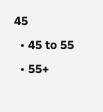45
  • 45 to 55
  • 55+